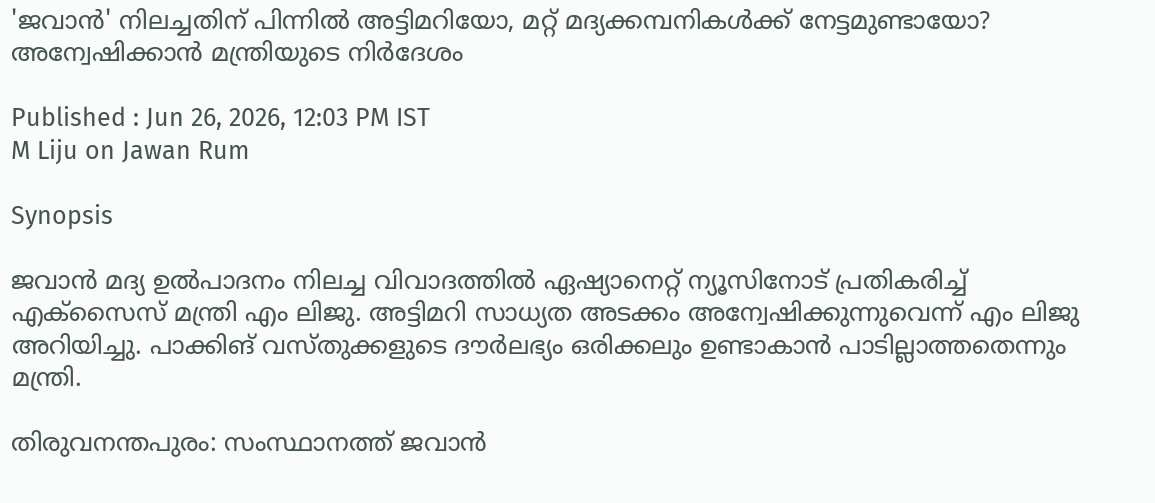'ജവാൻ' നിലച്ചതിന് പിന്നിൽ അട്ടിമറിയോ, മറ്റ് മദ്യക്കമ്പനികൾക്ക് നേട്ടമുണ്ടായോ? അന്വേഷിക്കാൻ മന്ത്രിയുടെ നിർദേശം

Published : Jun 26, 2026, 12:03 PM IST
M Liju on Jawan Rum

Synopsis

ജവാൻ മദ്യ ഉൽപാദനം നിലച്ച വിവാദത്തിൽ ഏഷ്യാനെറ്റ്‌ ന്യൂസിനോട് പ്രതികരിച്ച് എക്‌സൈസ് മന്ത്രി എം ലിജു. അട്ടിമറി സാധ്യത അടക്കം അന്വേഷിക്കുന്നുവെന്ന് എം ലിജു അറിയിച്ചു. പാക്കിങ് വസ്തുക്കളുടെ ദൗർലഭ്യം ഒരിക്കലും ഉണ്ടാകാൻ പാടില്ലാത്തതെന്നും മന്ത്രി.

തിരുവനന്തപുരം: സംസ്ഥാനത്ത് ജവാൻ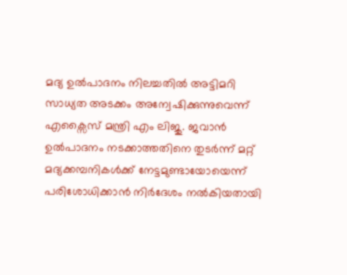മദ്യ ഉൽപാദനം നിലച്ചതിൽ അട്ടിമറി സാധ്യത അടക്കം അന്വേഷിക്കുന്നുവെന്ന് എക്സൈസ് മന്ത്രി എം ലിജു. ജവാൻ ഉൽപാദനം നടക്കാത്തതിനെ തുടർന്ന് മറ്റ് മദ്യക്കമ്പനികൾക്ക് നേട്ടമുണ്ടായോയെന്ന് പരിശോധിക്കാൻ നിർദേശം നൽകിയതായി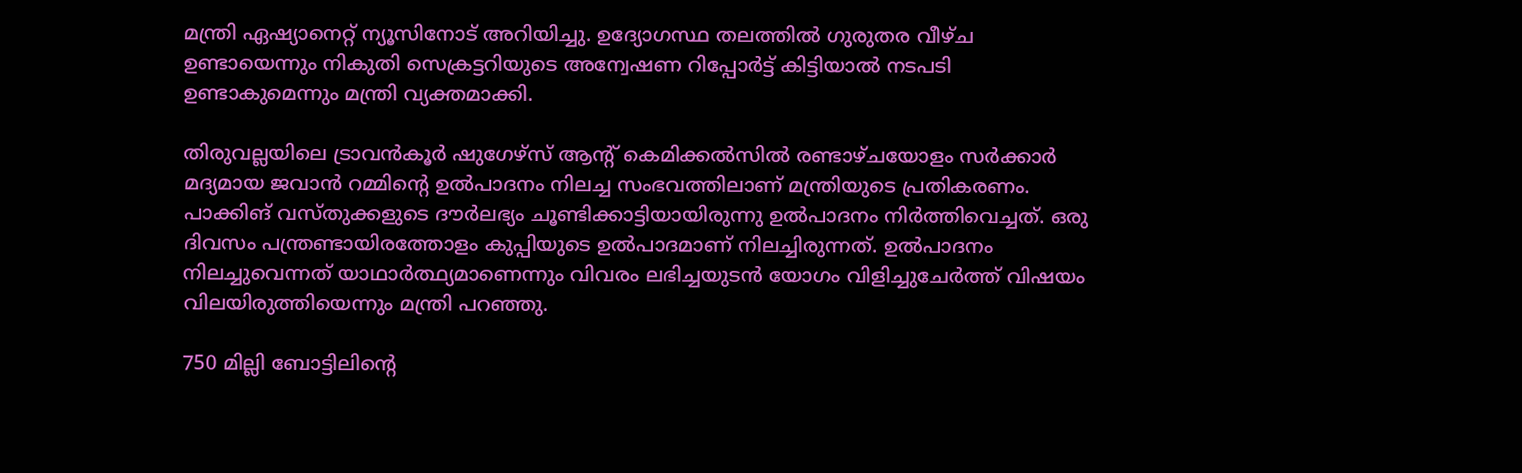മന്ത്രി ഏഷ്യാനെറ്റ് ന്യൂസിനോട് അറിയിച്ചു. ഉദ്യോഗസ്ഥ തലത്തിൽ ഗുരുതര വീഴ്ച ഉണ്ടായെന്നും നികുതി സെക്രട്ടറിയുടെ അന്വേഷണ റിപ്പോർട്ട് കിട്ടിയാൽ നടപടി ഉണ്ടാകുമെന്നും മന്ത്രി വ്യക്തമാക്കി.

തിരുവല്ലയിലെ ട്രാവൻകൂർ ഷുഗേഴ്സ് ആൻ്റ് കെമിക്കൽസിൽ രണ്ടാഴ്ചയോളം സർക്കാർ മദ്യമായ ജവാൻ റമ്മിൻ്റെ ഉൽപാദനം നിലച്ച സംഭവത്തിലാണ് മന്ത്രിയുടെ പ്രതികരണം. പാക്കിങ് വസ്തുക്കളുടെ ദൗർലഭ്യം ചൂണ്ടിക്കാട്ടിയായിരുന്നു ഉൽപാദനം നിർത്തിവെച്ചത്. ഒരു ദിവസം പന്ത്രണ്ടായിരത്തോളം കുപ്പിയുടെ ഉൽപാദമാണ് നിലച്ചിരുന്നത്. ഉൽപാദനം നിലച്ചുവെന്നത് യാഥാർത്ഥ്യമാണെന്നും വിവരം ലഭിച്ചയുടൻ യോഗം വിളിച്ചുചേർത്ത് വിഷയം വിലയിരുത്തിയെന്നും മന്ത്രി പറഞ്ഞു.

750 മില്ലി ബോട്ടിലിൻ്റെ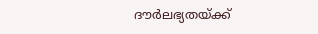ദൗർലഭ്യതയ്ക്ക്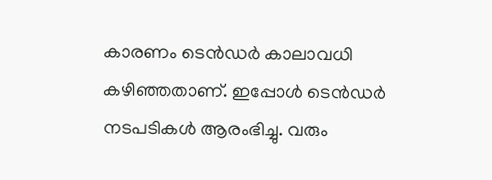കാരണം ടെൻഡർ കാലാവധി കഴിഞ്ഞതാണ്. ഇപ്പോൾ ടെൻഡർ നടപടികൾ ആരംഭിച്ചു. വരും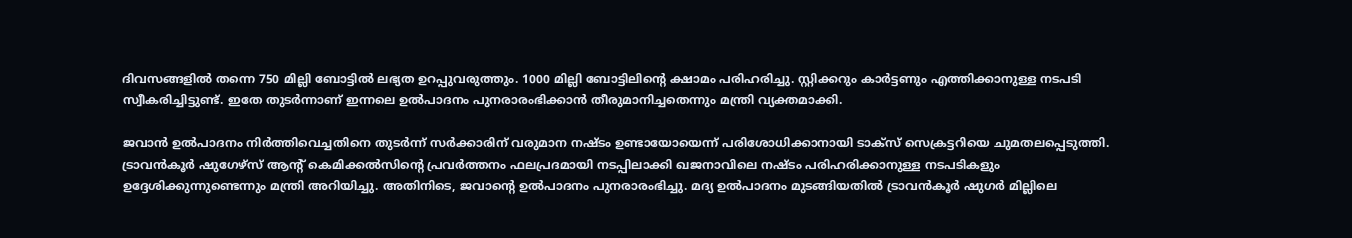ദിവസങ്ങളിൽ തന്നെ 750 മില്ലി ബോട്ടിൽ ലഭ്യത ഉറപ്പുവരുത്തും. 1000 മില്ലി ബോട്ടിലിൻ്റെ ക്ഷാമം പരിഹരിച്ചു. സ്റ്റിക്കറും കാർട്ടണും എത്തിക്കാനുള്ള നടപടി സ്വീകരിച്ചിട്ടുണ്ട്. ഇതേ തുടർന്നാണ് ഇന്നലെ ഉൽപാദനം പുനരാരംഭിക്കാൻ തീരുമാനിച്ചതെന്നും മന്ത്രി വ്യക്തമാക്കി.

ജവാൻ ഉൽപാദനം നിർത്തിവെച്ചതിനെ തുടർന്ന് സർക്കാരിന് വരുമാന നഷ്ടം ഉണ്ടായോയെന്ന് പരിശോധിക്കാനായി ടാക്സ് സെക്രട്ടറിയെ ചുമതലപ്പെടുത്തി. ട്രാവൻകൂർ ഷുഗേഴ്സ് ആൻ്റ് കെമിക്കൽസിൻ്റെ പ്രവർത്തനം ഫലപ്രദമായി നടപ്പിലാക്കി ഖജനാവിലെ നഷ്ടം പരിഹരിക്കാനുള്ള നടപടികളും ഉദ്ദേശിക്കുന്നുണ്ടെന്നും മന്ത്രി അറിയിച്ചു. അതിനിടെ, ജവാൻ്റെ ഉൽപാദനം പുനരാരംഭിച്ചു. മദ്യ ഉൽപാദനം മുടങ്ങിയതിൽ ട്രാവൻകൂ‍ർ ഷുഗ‍ർ മില്ലിലെ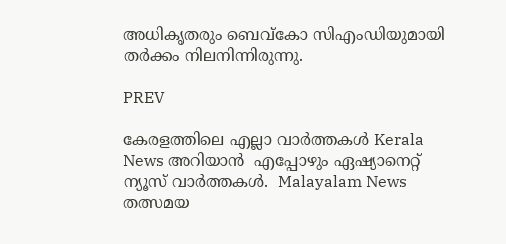അധികൃതരും ബെവ്കോ സിഎംഡിയുമായി തർക്കം നിലനിന്നിരുന്നു.

PREV

കേരളത്തിലെ എല്ലാ വാർത്തകൾ Kerala News അറിയാൻ  എപ്പോഴും ഏഷ്യാനെറ്റ് ന്യൂസ് വാർത്തകൾ.  Malayalam News   തത്സമയ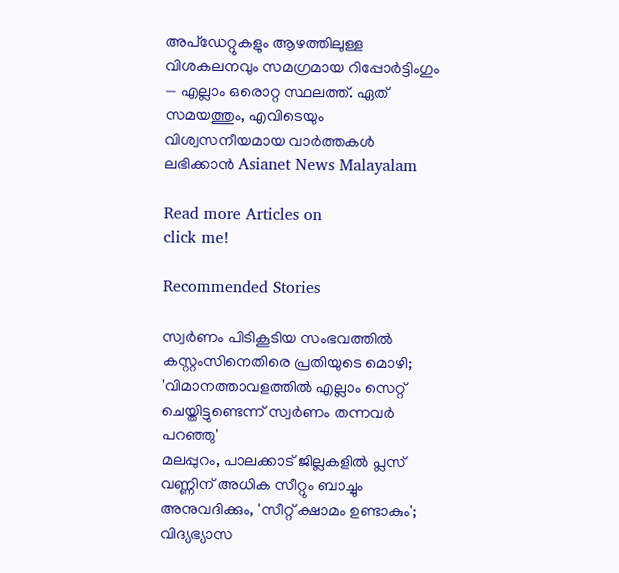അപ്‌ഡേറ്റുകളും ആഴത്തിലുള്ള വിശകലനവും സമഗ്രമായ റിപ്പോർട്ടിംഗും — എല്ലാം ഒരൊറ്റ സ്ഥലത്ത്. ഏത് സമയത്തും, എവിടെയും വിശ്വസനീയമായ വാർത്തകൾ ലഭിക്കാൻ Asianet News Malayalam

Read more Articles on
click me!

Recommended Stories

സ്വർണം പിടികൂടിയ സംഭവത്തിൽ കസ്റ്റംസിനെതിരെ പ്രതിയുടെ മൊഴി; 'വിമാനത്താവളത്തിൽ എല്ലാം സെറ്റ് ചെയ്തിട്ടുണ്ടെന്ന് സ്വർണം തന്നവർ പറഞ്ഞു'
മലപ്പുറം, പാലക്കാട് ജില്ലകളിൽ പ്ലസ് വണ്ണിന് അധിക സീറ്റും ബാച്ചും അനുവദിക്കും, 'സീറ്റ് ക്ഷാമം ഉണ്ടാകും'; വിദ്യഭ്യാസ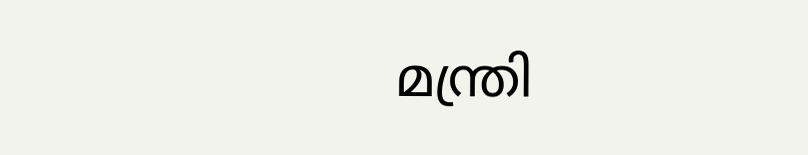മന്ത്രി